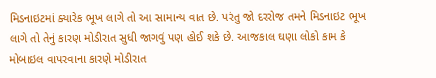મિડનાઇટમાં ક્યારેક ભૂખ લાગે તો આ સામાન્ય વાત છે. પરંતુ જો દરરોજ તમને મિડનાઇટ ભૂખ લાગે તો તેનું કારણ મોડીરાત સુધી જાગવું પણ હોઈ શકે છે. આજકાલ ઘણા લોકો કામ કે મોબાઇલ વાપરવાના કારણે મોડીરાત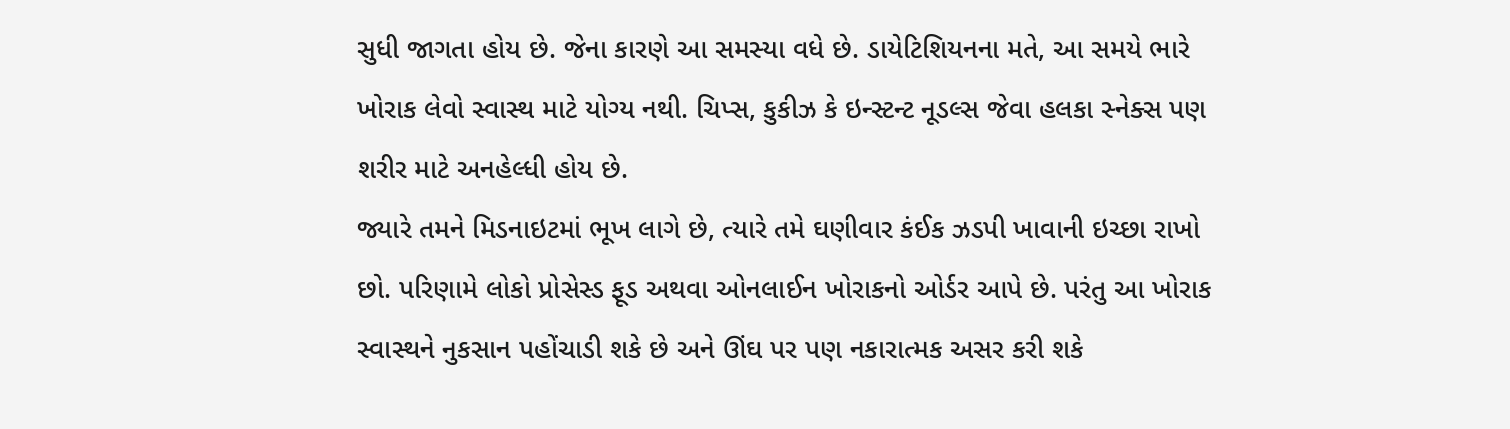સુધી જાગતા હોય છે. જેના કારણે આ સમસ્યા વધે છે. ડાયેટિશિયનના મતે, આ સમયે ભારે ખોરાક લેવો સ્વાસ્થ માટે યોગ્ય નથી. ચિપ્સ, કુકીઝ કે ઇન્સ્ટન્ટ નૂડલ્સ જેવા હલકા સ્નેક્સ પણ શરીર માટે અનહેલ્ધી હોય છે.
જ્યારે તમને મિડનાઇટમાં ભૂખ લાગે છે, ત્યારે તમે ઘણીવાર કંઈક ઝડપી ખાવાની ઇચ્છા રાખો છો. પરિણામે લોકો પ્રોસેસ્ડ ફૂડ અથવા ઓનલાઈન ખોરાકનો ઓર્ડર આપે છે. પરંતુ આ ખોરાક સ્વાસ્થને નુકસાન પહોંચાડી શકે છે અને ઊંઘ પર પણ નકારાત્મક અસર કરી શકે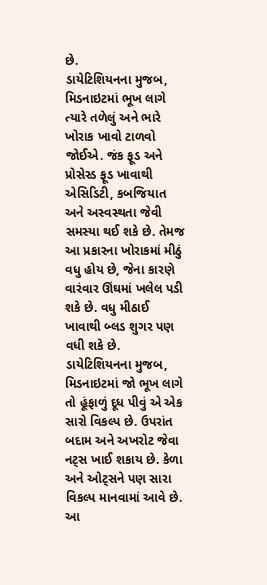છે.
ડાયેટિશિયનના મુજબ, મિડનાઇટમાં ભૂખ લાગે ત્યારે તળેલું અને ભારે ખોરાક ખાવો ટાળવો જોઈએ. જંક ફૂડ અને પ્રોસેસ્ડ ફૂડ ખાવાથી એસિડિટી, કબજિયાત અને અસ્વસ્થતા જેવી સમસ્યા થઈ શકે છે. તેમજ આ પ્રકારના ખોરાકમાં મીઠું વધુ હોય છે, જેના કારણે વારંવાર ઊંઘમાં ખલેલ પડી શકે છે. વધુ મીઠાઈ ખાવાથી બ્લડ શુગર પણ વધી શકે છે.
ડાયેટિશિયનના મુજબ, મિડનાઇટમાં જો ભૂખ લાગે તો હૂંફાળું દૂધ પીવું એ એક સારો વિકલ્પ છે. ઉપરાંત બદામ અને અખરોટ જેવા નટ્સ ખાઈ શકાય છે. કેળા અને ઓટ્સને પણ સારા વિકલ્પ માનવામાં આવે છે. આ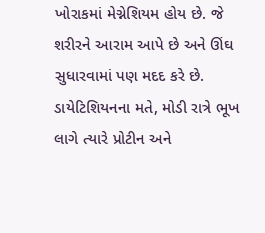ખોરાકમાં મેગ્નેશિયમ હોય છે. જે શરીરને આરામ આપે છે અને ઊંઘ સુધારવામાં પણ મદદ કરે છે.
ડાયેટિશિયનના મતે, મોડી રાત્રે ભૂખ લાગે ત્યારે પ્રોટીન અને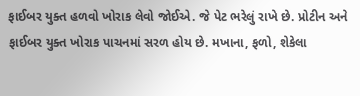ફાઈબર યુક્ત હળવો ખોરાક લેવો જોઈએ. જે પેટ ભરેલું રાખે છે. પ્રોટીન અને ફાઈબર યુક્ત ખોરાક પાચનમાં સરળ હોય છે. મખાના, ફળો, શેકેલા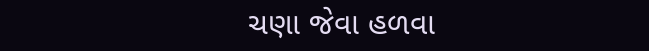ચણા જેવા હળવા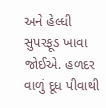અને હેલ્ધી સુપરફૂડ ખાવા જોઈએ. હળદર વાળું દૂધ પીવાથી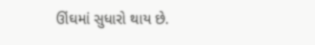ઊંઘમાં સુધારો થાય છે.